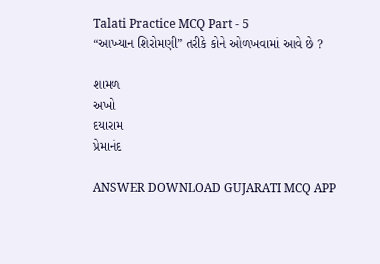Talati Practice MCQ Part - 5
“આખ્યાન શિરોમણી” તરીકે કોને ઓળખવામાં આવે છે ?

શામળ
અખો
દયારામ
પ્રેમાનંદ

ANSWER DOWNLOAD GUJARATI MCQ APP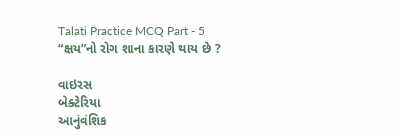Talati Practice MCQ Part - 5
“ક્ષય”નો રોગ શાના કારણે થાય છે ?

વાઇરસ
બેક્ટેરિયા
આનુંવંશિક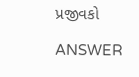પ્રજીવકો

ANSWER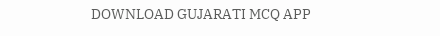DOWNLOAD GUJARATI MCQ APP